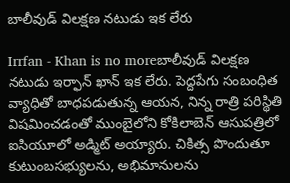బాలీవుడ్ విలక్షణ నటుడు ఇక లేరు

Irrfan - Khan is no moreబాలీవుడ్ విలక్షణ నటుడు ఇర్ఫాన్‌ ఖాన్ ఇక లేరు. పెద్ద‌పేగు సంబంధిత వ్యాధితో బాధపడుతున్న ఆయన, నిన్న రాత్రి పరిస్థితి విషమించడంతో ముంబైలోని కోకిలాబెన్ ఆసుపత్రిలో ఐసియూలో అడ్మిట్ అయ్యారు. చికిత్స పొందుతూ కుటుంబసభ్యులను, అభిమానులను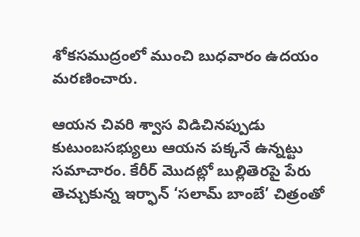శోకసముద్రంలో ముంచి బుధవారం ఉదయం మరణించారు.

ఆయన చివరి శ్వాస విడిచినప్పుడు కుటుంబసభ్యులు ఆయన పక్కనే ఉన్నట్టు సమాచారం. కేరీర్ మొదట్లో బుల్లితెరపై పేరు తెచ్చుకున్న ఇర్ఫాన్‌ ‘సలామ్ బాంబే’ చిత్రంతో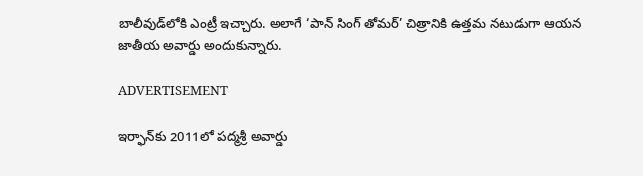బాలీవుడ్‌లోకి ఎంట్రీ ఇచ్చారు. అలాగే ‘పాన్ సింగ్ తోమర్’ చిత్రానికి ఉత్తమ నటుడుగా ఆయన జాతీయ అవార్డు అందుకున్నారు.

ADVERTISEMENT

ఇర్ఫాన్‌కు 2011లో పద్మశ్రీ అవార్డు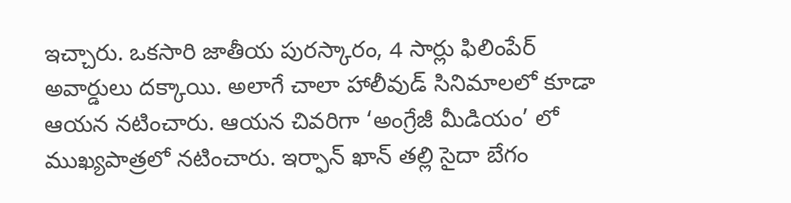ఇచ్చారు. ఒకసారి జాతీయ పురస్కారం, 4 సార్లు ఫిలింపేర్ అవార్డులు దక్కాయి. అలాగే చాలా హాలీవుడ్ సినిమాలలో కూడా ఆయన నటించారు. ఆయన చివ‌రిగా ‘అంగ్రేజీ మీడియం’ లో ముఖ్యపాత్రలో నటించారు. ఇర్ఫాన్‌ ఖాన్‌ త‌ల్లి సైదా బేగం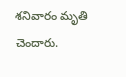శ‌నివారం మృతి చెందారు.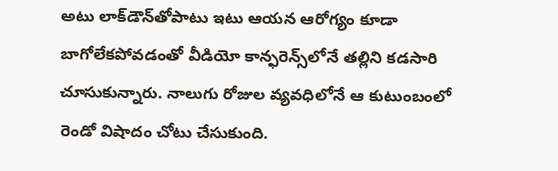అటు లాక్‌డౌన్‌తోపాటు ఇటు ఆయన ఆరోగ్యం కూడా బాగోలేక‌పోవ‌డంతో వీడియో కాన్ఫ‌రెన్స్‌లోనే త‌ల్లిని క‌డ‌సారి చూసుకున్నారు. నాలుగు రోజుల వ్యవధిలోనే ఆ కుటుంబంలో రెండో విషాదం చోటు చేసుకుంది.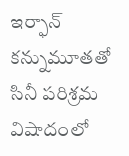ఇర్ఫాన్ కన్నుమూతతో సినీ పరిశ్రమ విషాదంలో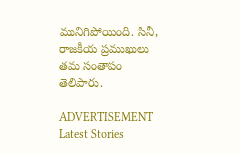మునిగిపోయింది. సినీ, రాజకీయ ప్రముఖులు తమ సంతాపం తెలిపారు.

ADVERTISEMENT
Latest Stories